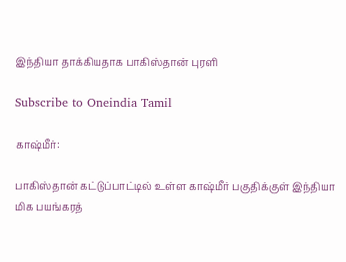இந்தியா தாக்கியதாக பாகிஸ்தான் புரளி

Subscribe to Oneindia Tamil

காஷ்மீர்:

பாகிஸ்தான் கட்டுப்பாட்டில் உள்ள காஷ்மீர் பகுதிக்குள் இந்தியா மிக பயங்கரத்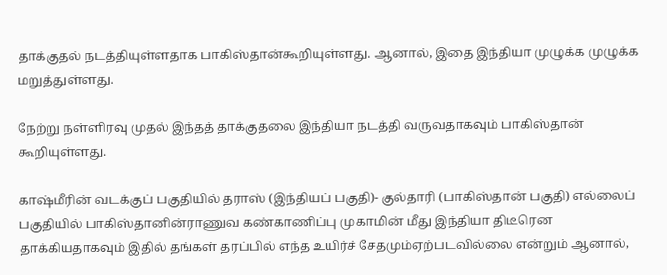தாக்குதல் நடத்தியுள்ளதாக பாகிஸ்தான்கூறியுள்ளது. ஆனால், இதை இந்தியா முழுக்க முழுக்க மறுத்துள்ளது.

நேற்று நள்ளிரவு முதல் இந்தத் தாக்குதலை இந்தியா நடத்தி வருவதாகவும் பாகிஸ்தான் கூறியுள்ளது.

காஷ்மீரின் வடக்குப் பகுதியில் தராஸ் (இந்தியப் பகுதி)- குல்தாரி (பாகிஸ்தான் பகுதி) எல்லைப் பகுதியில் பாகிஸ்தானின்ராணுவ கண்காணிப்பு முகாமின் மீது இந்தியா திடீரென தாக்கியதாகவும் இதில் தங்கள் தரப்பில் எந்த உயிர்ச் சேதமும்ஏற்படவில்லை என்றும் ஆனால்,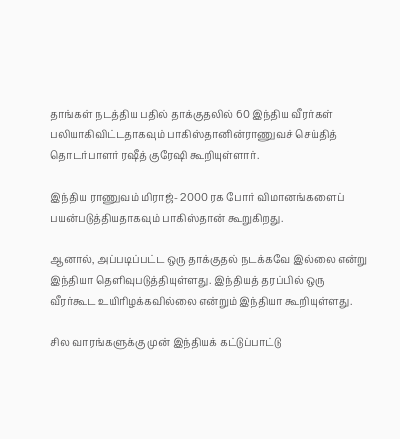தாங்கள் நடத்திய பதில் தாக்குதலில் 60 இந்திய வீரர்கள் பலியாகிவிட்டதாகவும் பாகிஸ்தானின்ராணுவச் செய்தித் தொடர்பாளர் ரஷீத் குரேஷி கூறியுள்ளார்.

இந்திய ராணுவம் மிராஜ்- 2000 ரக போர் விமானங்களைப் பயன்படுத்தியதாகவும் பாகிஸ்தான் கூறுகிறது.

ஆனால், அப்படிப்பட்ட ஒரு தாக்குதல் நடக்கவே இல்லை என்று இந்தியா தெளிவுபடுத்தியுள்ளது. இந்தியத் தரப்பில் ஒரு வீரர்கூட உயிரிழக்கவில்லை என்றும் இந்தியா கூறியுள்ளது.

சில வாரங்களுக்கு முன் இந்தியக் கட்டுப்பாட்டு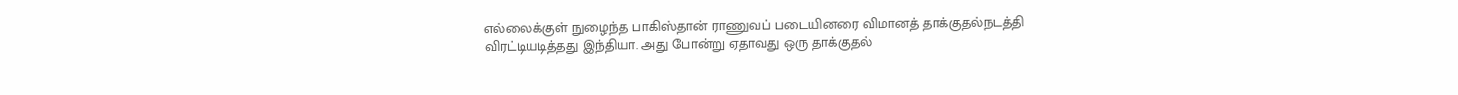எல்லைக்குள் நுழைந்த பாகிஸ்தான் ராணுவப் படையினரை விமானத் தாக்குதல்நடத்தி விரட்டியடித்தது இந்தியா. அது போன்று ஏதாவது ஒரு தாக்குதல்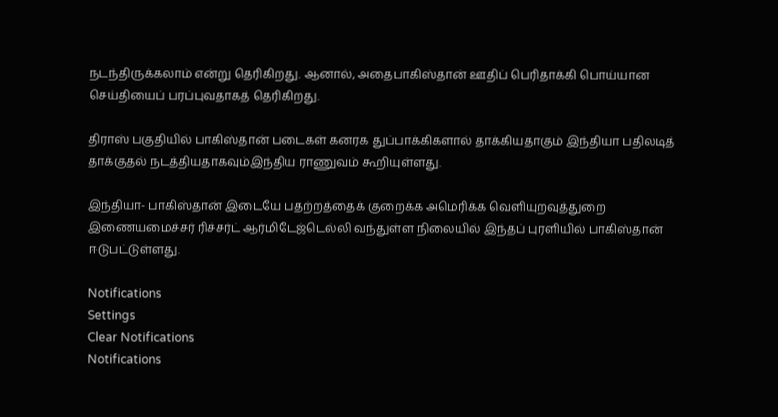நடந்திருக்கலாம் என்று தெரிகிறது. ஆனால், அதைபாகிஸ்தான் ஊதிப் பெரிதாக்கி பொய்யான செய்தியைப் பரப்புவதாகத் தெரிகிறது.

திராஸ் பகுதியில் பாகிஸ்தான் படைகள் கனரக துப்பாக்கிகளால் தாக்கியதாகும் இந்தியா பதிலடித் தாக்குதல் நடத்தியதாகவும்இந்திய ராணுவம் கூறியுள்ளது.

இந்தியா- பாகிஸ்தான் இடையே பதற்றத்தைக் குறைக்க அமெரிக்க வெளியுறவுத்துறை இணையமைச்சர் ரிச்சர்ட் ஆர்மிடேஜ்டெல்லி வந்துள்ள நிலையில் இந்தப் புரளியில் பாகிஸ்தான் ஈடுபட்டுள்ளது.

Notifications
Settings
Clear Notifications
Notifications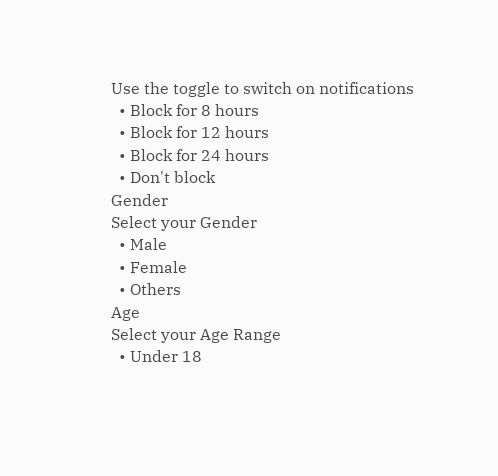Use the toggle to switch on notifications
  • Block for 8 hours
  • Block for 12 hours
  • Block for 24 hours
  • Don't block
Gender
Select your Gender
  • Male
  • Female
  • Others
Age
Select your Age Range
  • Under 18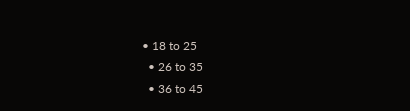• 18 to 25
  • 26 to 35
  • 36 to 45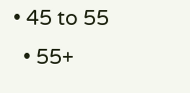• 45 to 55
  • 55+